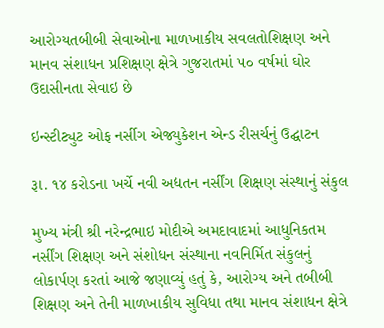આરોગ્યતબીબી સેવાઓના માળખાકીય સવલતોશિક્ષણ અને માનવ સંશાધન પ્રશિક્ષણ ક્ષેત્રે ગુજરાતમાં ૫૦ વર્ષમાં ઘોર ઉદાસીનતા સેવાઇ છે

ઇન્સ્ટીટ્યુટ ઓફ નર્સીગ એજ્યુકેશન એન્ડ રીસર્ચનું ઉદ્ઘાટન

રૂા. ૧૪ કરોડના ખર્ચે નવી અદ્યતન નર્સીંગ શિક્ષણ સંસ્થાનું સંકુલ

મુખ્ય મંત્રી શ્રી નરેન્દ્રભાઇ મોદીએ અમદાવાદમાં આધુનિકતમ નર્સીંગ શિક્ષણ અને સંશોધન સંસ્થાના નવનિર્મિત સંકુલનું લોકાર્પણ કરતાં આજે જણાવ્યું હતું કે, આરોગ્ય અને તબીબી શિક્ષણ અને તેની માળખાકીય સુવિધા તથા માનવ સંશાધન ક્ષેત્રે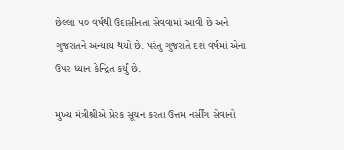છેલ્લા ૫૦ વર્ષથી ઉદાસીનતા સેવવામાં આવી છે અને ગુજરાતને અન્યાય થયો છે. પરંતુ ગુજરાતે દશ વર્ષમાં એના ઉપર ધ્યાન કેન્દ્રિત કર્યું છે.

મુખ્ય મંત્રીશ્રીએ પ્રેરક સૂચન કરતા ઉત્તમ નર્સીંગ સેવાનો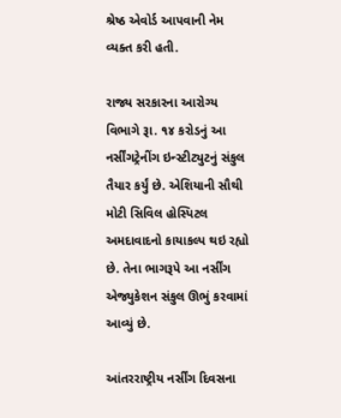શ્રેષ્ઠ એવોર્ડ આપવાની નેમ વ્યક્ત કરી હતી.

રાજ્ય સરકારના આરોગ્ય વિભાગે રૂા. ૧૪ કરોડનું આ નર્સીંગટ્રેનીંગ ઇન્સ્ટીટ્યુટનું સંકુલ તૈયાર કર્યું છે. એશિયાની સૌથી મોટી સિવિલ હોસ્પિટલ અમદાવાદનો કાયાકલ્પ થઇ રહ્યો છે. તેના ભાગરૂપે આ નર્સીંગ એજ્યુકેશન સંકુલ ઊભું કરવામાં આવ્યું છે.

આંતરરાષ્ટ્રીય નર્સીંગ દિવસના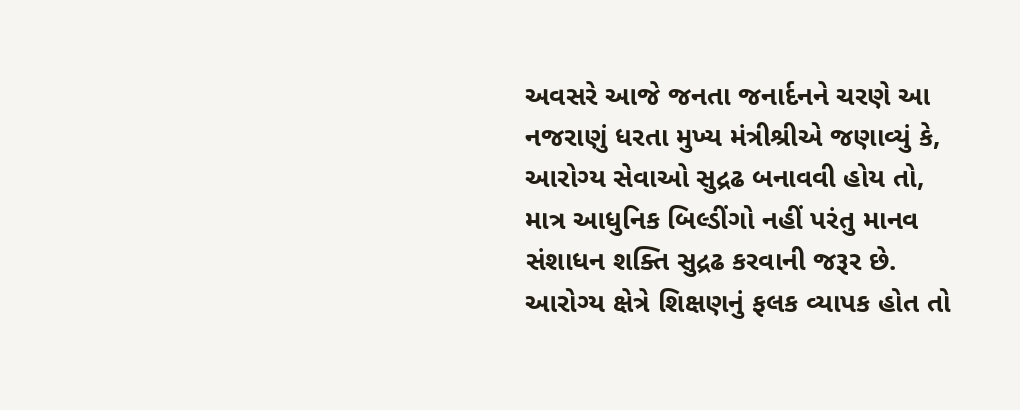અવસરે આજે જનતા જનાર્દનને ચરણે આ નજરાણું ધરતા મુખ્ય મંત્રીશ્રીએ જણાવ્યું કે, આરોગ્ય સેવાઓ સુદ્રઢ બનાવવી હોય તો, માત્ર આધુનિક બિલ્ડીંગો નહીં પરંતુ માનવ સંશાધન શક્તિ સુદ્રઢ કરવાની જરૂર છે. આરોગ્ય ક્ષેત્રે શિક્ષણનું ફલક વ્યાપક હોત તો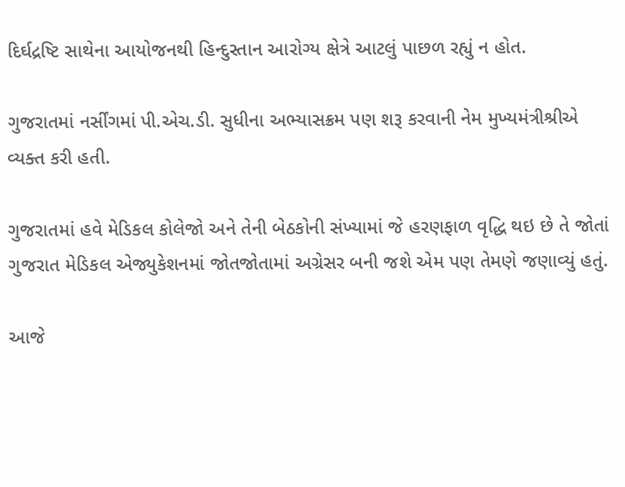દિર્ઘદ્રષ્ટિ સાથેના આયોજનથી હિન્દુસ્તાન આરોગ્ય ક્ષેત્રે આટલું પાછળ રહ્યું ન હોત.

ગુજરાતમાં નર્સીંગમાં પી.એચ.ડી. સુધીના અભ્યાસક્રમ પણ શરૂ કરવાની નેમ મુખ્યમંત્રીશ્રીએ વ્યક્ત કરી હતી.

ગુજરાતમાં હવે મેડિકલ કોલેજો અને તેની બેઠકોની સંખ્યામાં જે હરણફાળ વૃદ્ધિ થઇ છે તે જોતાં ગુજરાત મેડિકલ એજ્યુકેશનમાં જોતજોતામાં અગ્રેસર બની જશે એમ પણ તેમણે જણાવ્યું હતું.

આજે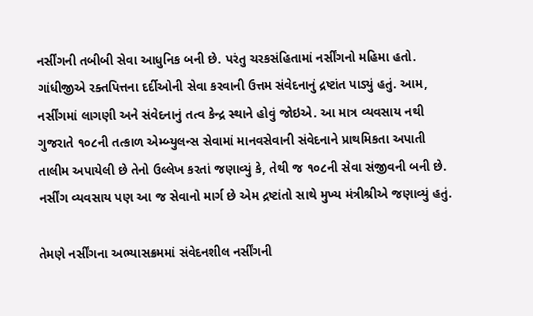નર્સીંગની તબીબી સેવા આધુનિક બની છે. પરંતુ ચરકસંહિતામાં નર્સીંગનો મહિમા હતો. ગાંધીજીએ રક્તપિત્તના દર્દીઓની સેવા કરવાની ઉત્તમ સંવેદનાનું દ્રષ્ટાંત પાડ્યું હતું. આમ, નર્સીંગમાં લાગણી અને સંવેદનાનું તત્વ કેન્દ્ર સ્થાને હોવું જોઇએ. આ માત્ર વ્યવસાય નથી ગુજરાતે ૧૦૮ની તત્કાળ એમ્બ્યુલન્સ સેવામાં માનવસેવાની સંવેદનાને પ્રાથમિકતા અપાતી તાલીમ અપાયેલી છે તેનો ઉલ્લેખ કરતાં જણાવ્યું કે, તેથી જ ૧૦૮ની સેવા સંજીવની બની છે. નર્સીંગ વ્યવસાય પણ આ જ સેવાનો માર્ગ છે એમ દ્રષ્ટાંતો સાથે મુખ્ય મંત્રીશ્રીએ જણાવ્યું હતું.

તેમણે નર્સીંગના અભ્યાસક્રમમાં સંવેદનશીલ નર્સીંગની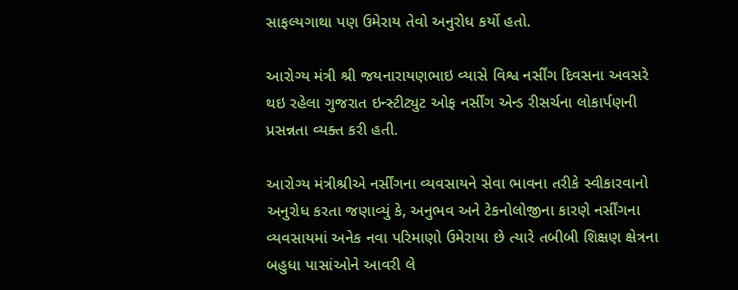સાફલ્યગાથા પણ ઉમેરાય તેવો અનુરોધ કર્યો હતો.

આરોગ્ય મંત્રી શ્રી જયનારાયણભાઇ વ્યાસે વિશ્વ નર્સીંગ દિવસના અવસરે થઇ રહેલા ગુજરાત ઇન્સ્ટીટ્યુટ ઓફ નર્સીંગ એન્ડ રીસર્ચના લોકાર્પણની પ્રસન્નતા વ્યક્ત કરી હતી.

આરોગ્ય મંત્રીશ્રીએ નર્સીંગના વ્યવસાયને સેવા ભાવના તરીકે સ્વીકારવાનો અનુરોધ કરતા જણાવ્યું કે, અનુભવ અને ટેકનોલોજીના કારણે નર્સીંગના વ્યવસાયમાં અનેક નવા પરિમાણો ઉમેરાયા છે ત્યારે તબીબી શિક્ષણ ક્ષેત્રના બહુધા પાસાંઓને આવરી લે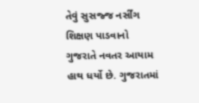તેવું સુસજ્જ નર્સીંગ શિક્ષણ પાડવાનો ગુજરાતે નવતર આયામ હાથ ધર્યો છે. ગુજરાતમાં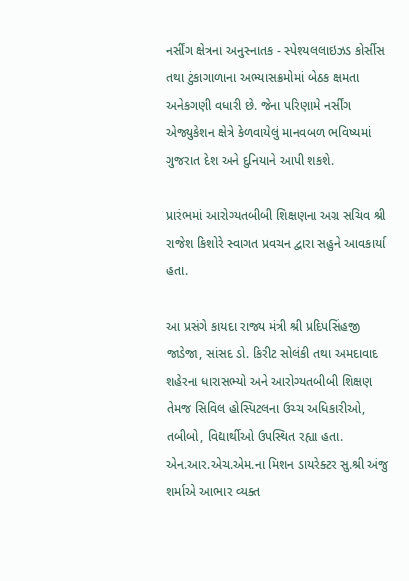નર્સીંગ ક્ષેત્રના અનુસ્નાતક - સ્પેશ્યલલાઇઝડ કોર્સીસ તથા ટુંકાગાળાના અભ્યાસક્રમોમાં બેઠક ક્ષમતા અનેકગણી વધારી છે. જેના પરિણામે નર્સીંગ એજ્યુકેશન ક્ષેત્રે કેળવાયેલું માનવબળ ભવિષ્યમાં ગુજરાત દેશ અને દુનિયાને આપી શકશે.

પ્રારંભમાં આરોગ્યતબીબી શિક્ષણના અગ્ર સચિવ શ્રી રાજેશ કિશોરે સ્વાગત પ્રવચન દ્વારા સહુને આવકાર્યા હતા.

આ પ્રસંગે કાયદા રાજ્ય મંત્રી શ્રી પ્રદિપસિંહજી જાડેજા, સાંસદ ડો. કિરીટ સોલંકી તથા અમદાવાદ શહેરના ધારાસભ્યો અને આરોગ્યતબીબી શિક્ષણ તેમજ સિવિલ હોસ્પિટલના ઉચ્ચ અધિકારીઓ, તબીબો, વિદ્યાર્થીઓ ઉપસ્થિત રહ્યા હતા. એન.આર.એચ.એમ.ના મિશન ડાયરેક્ટર સુ.શ્રી અંજુ શર્માએ આભાર વ્યક્ત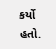કર્યો હતો.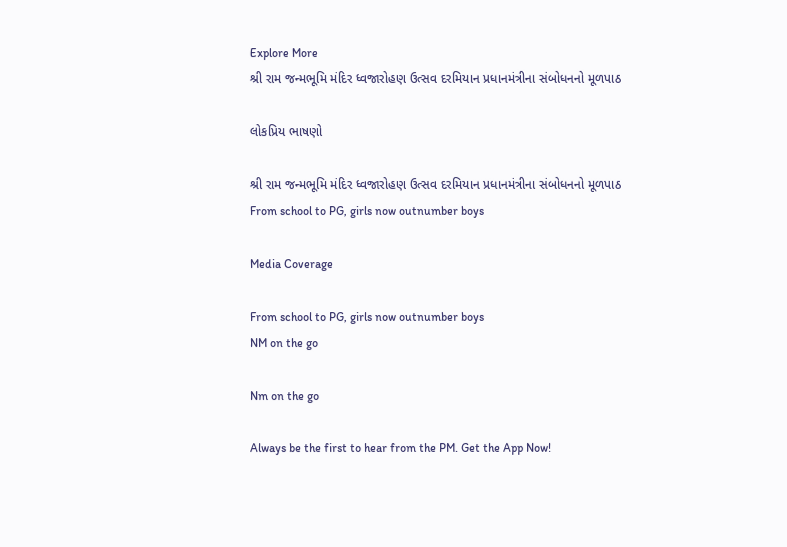Explore More
શ્રી રામ જન્મભૂમિ મંદિર ધ્વજારોહણ ઉત્સવ દરમિયાન પ્રધાનમંત્રીના સંબોધનનો મૂળપાઠ

લોકપ્રિય ભાષણો

શ્રી રામ જન્મભૂમિ મંદિર ધ્વજારોહણ ઉત્સવ દરમિયાન પ્રધાનમંત્રીના સંબોધનનો મૂળપાઠ
From school to PG, girls now outnumber boys

Media Coverage

From school to PG, girls now outnumber boys
NM on the go

Nm on the go

Always be the first to hear from the PM. Get the App Now!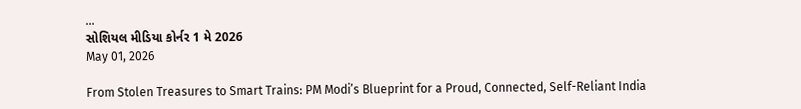...
સોશિયલ મીડિયા કોર્નર 1 મે 2026
May 01, 2026

From Stolen Treasures to Smart Trains: PM Modi’s Blueprint for a Proud, Connected, Self-Reliant India